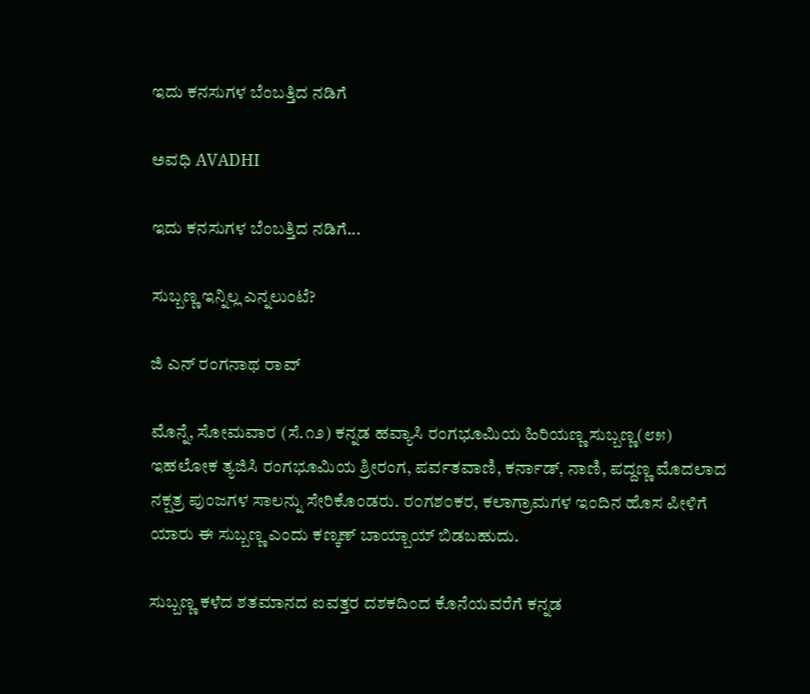ಇದು ಕನಸುಗಳ ಬೆಂಬತ್ತಿದ ನಡಿಗೆ‍

ಅವಧಿ AVADHI

ಇದು ಕನಸುಗಳ ಬೆಂಬತ್ತಿದ ನಡಿಗೆ...

ಸುಬ್ಬಣ್ಣ ಇನ್ನಿಲ್ಲ ಎನ್ನಲುಂಟೆ?

ಜಿ ಎನ್ ರಂಗನಾಥ ರಾವ್

ಮೊನ್ನೆ, ಸೋಮವಾರ (ಸೆ.೧೨) ಕನ್ನಡ ಹವ್ಯಾಸಿ ರಂಗಭೂಮಿಯ ಹಿರಿಯಣ್ಣ ಸುಬ್ಬಣ್ಣ(೮೫) ಇಹಲೋಕ ತ್ಯಜಿಸಿ ರಂಗಭೂಮಿಯ ಶ್ರೀರಂಗ, ಪರ್ವತವಾಣಿ, ಕರ್ನಾಡ್, ನಾಣಿ, ಪದ್ದಣ್ಣ ಮೊದಲಾದ ನಕ್ಷತ್ರ ಪುಂಜಗಳ ಸಾಲನ್ನು ಸೇರಿಕೊಂಡರು. ರ೦ಗಶ೦ಕರ, ಕಲಾಗ್ರಾಮಗಳ ಇಂದಿನ ಹೊಸ ಪೀಳಿಗೆ ಯಾರು ಈ ಸುಬ್ಬಣ್ಣ ಎಂದು ಕಣ್ಕಣ್ ಬಾಯ್ಬಾಯ್ ಬಿಡಬಹುದು.

ಸುಬ್ಬಣ್ಣ ಕಳೆದ ಶತಮಾನದ ಐವತ್ತರ ದಶಕದಿಂದ ಕೊನೆಯವರೆಗೆ ಕನ್ನಡ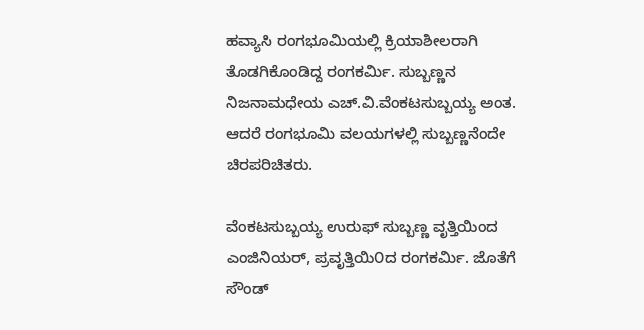ಹವ್ಯಾಸಿ ರಂಗಭೂಮಿಯಲ್ಲಿ ಕ್ರಿಯಾಶೀಲರಾಗಿ ತೊಡಗಿಕೊಂಡಿದ್ದ ರಂಗಕರ್ಮಿ. ಸುಬ್ಬಣ್ಣನ ನಿಜನಾಮಧೇಯ ಎಚ್.ವಿ.ವೆಂಕಟಸುಬ್ಬಯ್ಯ ಅಂತ. ಆದರೆ ರಂಗಭೂಮಿ ವಲಯಗಳಲ್ಲಿ ಸುಬ್ಬಣ್ಣನೆಂದೇ ಚಿರಪರಿಚಿತರು.

ವೆಂಕಟಸುಬ್ಬಯ್ಯ ಉರುಫ್ ಸುಬ್ಬಣ್ಣ ವೃತ್ತಿಯಿಂದ ಎಂಜಿನಿಯರ್, ಪ್ರವೃತ್ತಿಯಿ೦ದ ರಂಗಕರ್ಮಿ. ಜೊತೆಗೆ ಸೌಂಡ್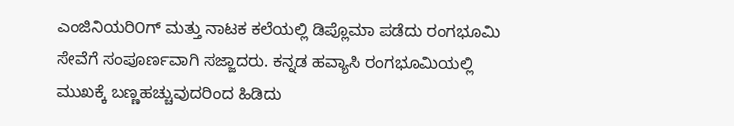ಎಂಜಿನಿಯರಿ೦ಗ್ ಮತ್ತು ನಾಟಕ ಕಲೆಯಲ್ಲಿ ಡಿಪ್ಲೊಮಾ ಪಡೆದು ರಂಗಭೂಮಿ ಸೇವೆಗೆ ಸಂಪೂರ್ಣವಾಗಿ ಸಜ್ಜಾದರು. ಕನ್ನಡ ಹವ್ಯಾಸಿ ರಂಗಭೂಮಿಯಲ್ಲಿ ಮುಖಕ್ಕೆ ಬಣ್ಣಹಚ್ಚುವುದರಿಂದ ಹಿಡಿದು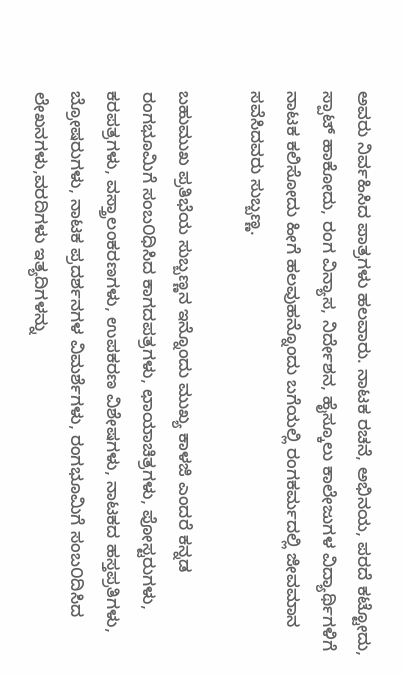ಅವರು ನಿರ್ವಹಿಸಿದ ಪಾತ್ರಗಳು ಹಲವಾರು. ನಾಟಕ ರಚನೆ, ಅಭಿನಯ, ಪರದೆ ಕಟ್ಟೋದು, ಸ್ಪಾಟ್ ಹಾಕೋದು, ರಂಗ ವಿನ್ಯಾಸ, ನಿರ್ದೇಶನ, ಹೈಸ್ಕೂಲು ಕಾಲೇಜುಗಳ ವಿದ್ಯಾರ್ಥಿಗಳಿಗೆ ನಾಟಕ ಕಲಿಸೋದು ಹೀಗೆ ಹಲವುಹನ್ನೊಂದು ಬಗೆಯಲ್ಲಿ ರಂಗಕರ್ಮದಲ್ಲಿ ಜೀವಮಾನ ಸವೆಸಿದವರು ಸುಬ್ಬಣ್ಣ.

ಬಹುಮುಖ ಪ್ರತಿಭೆಯ ಸುಬ್ಬಣ್ಣನ ಇನ್ನೊಂದು ಮುಖ್ಯ ಕಾಳಜಿ ಎಂದರೆ ಕನ್ನಡ ರಂಗಭೂಮಿಗೆ ಸಂಬ೦ಧಿಸಿದ ಕಾಗದಪತ್ರಗಳು, ಛಾಯಾಚಿತ್ರಗಳು, ಪೋಸ್ಟರುಗಳು, ಕರಪತ್ರಗಳು, ವಸ್ತ್ರಾಲಂಕರಣಗಳು, ಉಪಕರಣ ವಿಶೇಷಗಳು, ನಾಟಕದ ಹಸ್ತಪ್ರತಿಗಳು, ಬ್ರೋಷರುಗಳು, ನಾಟಕ ಪ್ರದರ್ಶನಗಳ ವಿಮರ್ಶೆಗಳು, ರಂಗಭೂಮಿಗೆ ಸಂಬ೦ದಿಸಿದ ಲೇಖನಗಳು,ವರದಿಗಳು ಇತ್ಯದಿಗಳನ್ನು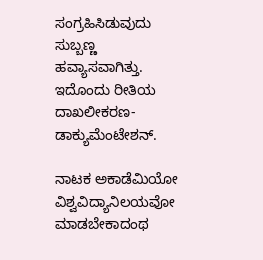ಸಂಗ್ರಹಿಸಿಡುವುದು ಸುಬ್ಬಣ್ಣ ಹವ್ಯಾಸವಾಗಿತ್ತು. ಇದೊಂದು ರೀತಿಯ ದಾಖಲೀಕರಣ-ಡಾಕ್ಯುಮೆಂಟೇಶನ್.

ನಾಟಕ ಅಕಾಡೆಮಿಯೋ ವಿಶ್ವವಿದ್ಯಾನಿಲಯವೋ ಮಾಡಬೇಕಾದಂಥ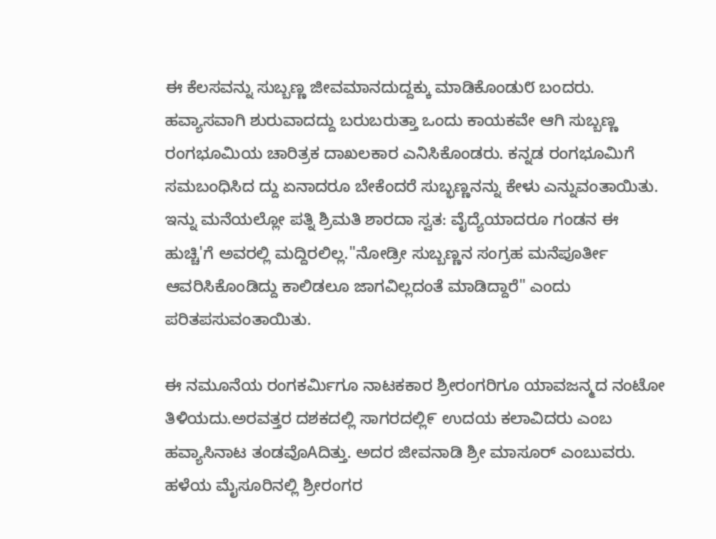ಈ ಕೆಲಸವನ್ನು ಸುಬ್ಬಣ್ಣ ಜೀವಮಾನದುದ್ದಕ್ಕು ಮಾಡಿಕೊಂಡು೮ ಬಂದರು. ಹವ್ಯಾಸವಾಗಿ ಶುರುವಾದದ್ದು ಬರುಬರುತ್ತಾ ಒಂದು ಕಾಯಕವೇ ಆಗಿ ಸುಬ್ಬಣ್ಣ ರಂಗಭೂಮಿಯ ಚಾರಿತ್ರಕ ದಾಖಲಕಾರ ಎನಿಸಿಕೊಂಡರು. ಕನ್ನಡ ರಂಗಭೂಮಿಗೆ ಸಮಬಂಧಿಸಿದ ದ್ದು ಏನಾದರೂ ಬೇಕೆಂದರೆ ಸುಬ್ಭಣ್ಣನನ್ನು ಕೇಳು ಎನ್ನುವಂತಾಯಿತು. ಇನ್ನು ಮನೆಯಲ್ಲೋ ಪತ್ನಿ ಶ್ರಿಮತಿ ಶಾರದಾ ಸ್ವತ: ವೈದ್ಯೆಯಾದರೂ ಗಂಡನ ಈ ಹುಚ್ಚಿ'ಗೆ ಅವರಲ್ಲಿ ಮದ್ದಿರಲಿಲ್ಲ."ನೋಡ್ರೀ ಸುಬ್ಬಣ್ಣನ ಸಂಗ್ರಹ ಮನೆಪೂರ್ತೀ ಆವರಿಸಿಕೊಂಡಿದ್ದು ಕಾಲಿಡಲೂ ಜಾಗವಿಲ್ಲದಂತೆ ಮಾಡಿದ್ದಾರೆ" ಎಂದು ಪರಿತಪಸುವಂತಾಯಿತು.

ಈ ನಮೂನೆಯ ರಂಗಕರ್ಮಿಗೂ ನಾಟಕಕಾರ ಶ್ರೀರಂಗರಿಗೂ ಯಾವಜನ್ಮದ ನಂಟೋ ತಿಳಿಯದು.ಅರವತ್ತರ ದಶಕದಲ್ಲಿ ಸಾಗರದಲ್ಲಿ೯ ಉದಯ ಕಲಾವಿದರು ಎಂಬ ಹವ್ಯಾಸಿನಾಟ ತಂಡವೊAದಿತ್ತು. ಅದರ ಜೀವನಾಡಿ ಶ್ರೀ ಮಾಸೂರ್ ಎಂಬುವರು. ಹಳೆಯ ಮೈಸೂರಿನಲ್ಲಿ ಶ್ರೀರಂಗರ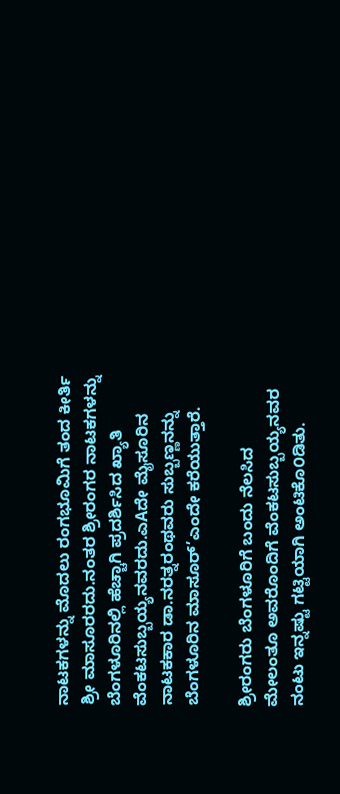ನಾಟಕಗಳನ್ನು ಮೊದಲು ರಂಗಭೂಮಿಗೆ ತಂದ ಕೀರ್ತಿ ಶ್ರೀ ಮಾಸೂರರದು.ನಂತರ ಶ್ರೀರಂಗರ ನಾಟಕಗಳನ್ನು ಬೆಂಗಳೂರಿನಲ್ಲಿ ಹೆಚ್ಚಾಗಿ ಪ್ರದರ್ಶಿಸಿದ ಖ್ಯಾತಿ ವೆಂಕಟಸುಬ್ಬಯ್ಯನವರದು.ಎAದೇ ಮೈಸೂರಿನ ನಾಟಕಕಾರ ಡಾ.ನರತ್ನರಂಥವರು ಸುಬ್ಬಣ್ಣನನ್ನು ಬೆಂಗಳೂರಿನ ಮಾಸೂರ್’ಎಂದೇ ಕರೆಯುತ್ತಾರೆ.

ಶ್ರೀರಂಗರು ಬೆಂಗಳೂರಿಗೆ ಬಂದು ನೆಲಸಿದ ಮೇಲಂತೂ ಅವರೊಂದಿಗೆ ವೆಂಕಟಸುಬ್ಬಯ್ಯನವರ ನಂಟು ಇನ್ನಷ್ಟು ಗಟ್ಟಿಯಾಗಿ ಅಂಟಿಕೊ೦ಡಿತು.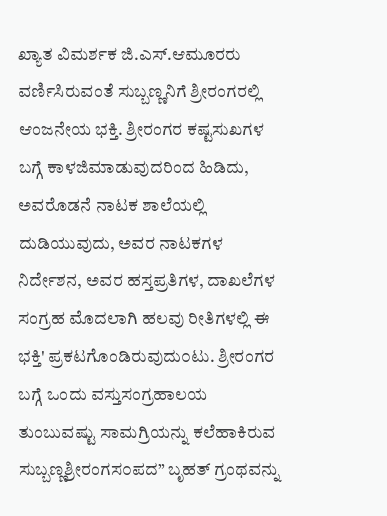ಖ್ಯಾತ ವಿಮರ್ಶಕ ಜಿ.ಎಸ್.ಆಮೂರರು ವರ್ಣಿಸಿರುವಂತೆ ಸುಬ್ಬಣ್ಣನಿಗೆ ಶ್ರೀರಂಗರಲ್ಲಿ ಆಂಜನೇಯ ಭಕ್ತಿ. ಶ್ರೀರಂಗರ ಕಷ್ಟಸುಖಗಳ ಬಗ್ಗೆ ಕಾಳಜಿಮಾಡುವುದರಿಂದ ಹಿಡಿದು, ಅವರೊಡನೆ ನಾಟಕ ಶಾಲೆಯಲ್ಲಿ ದುಡಿಯುವುದು, ಅವರ ನಾಟಕಗಳ ನಿರ್ದೇಶನ, ಅವರ ಹಸ್ತಪ್ರತಿಗಳ, ದಾಖಲೆಗಳ ಸಂಗ್ರಹ ಮೊದಲಾಗಿ ಹಲವು ರೀತಿಗಳಲ್ಲಿ ಈ ಭಕ್ತಿ' ಪ್ರಕಟಗೊಂಡಿರುವುದು೦ಟು. ಶ್ರೀರಂಗರ ಬಗ್ಗೆ ಒಂದು ವಸ್ತುಸಂಗ್ರಹಾಲಯ ತುಂಬುವಷ್ಟು ಸಾಮಗ್ರಿಯನ್ನು ಕಲೆಹಾಕಿರುವ ಸುಬ್ಬಣ್ಣಶ್ರೀರಂಗಸ೦ಪದ” ಬೃಹತ್ ಗ್ರಂಥವನ್ನು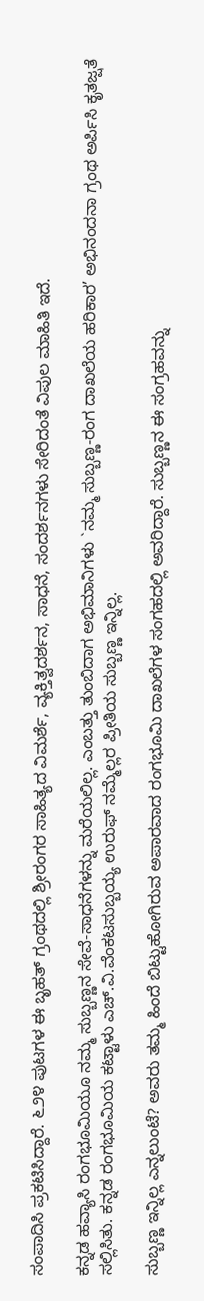ಸಂಪಾದಿಸಿ ಪ್ರಕಟಿಸಿದ್ದಾರೆ. ೬೨೪ ಪುಟಗಳ ಈ ಬೃಹತ್ ಗ್ರಂಥದಲ್ಲಿ ಶ್ರೀರಂಗರ ಸಾಹಿತ್ಯದ ವಿಮರ್ಶೆ, ವ್ಯಕ್ತಿತ್ವದರ್ಶನ, ಸಾಧನೆ, ಸಂದರ್ಶನಗಳು ಸೇರಿದಂತೆ ವಿಪುಲ ಮಾಹಿತಿ ಇದೆ.

ಕನ್ನಡ ಹವ್ಯಾಸಿ ರಂಗಭೂಮಿಯೂ ನಮ್ಮ ಸುಬ್ಬಣ್ಣನ ಸೇವೆ-ಸಾಧನೆಗಳನ್ನು ಮರೆಯಲಿಲ್ಲ. ಎಂಬತ್ತು ತುಂಬಿದಾಗ ಅಭಿಮಾನಿಗಳು `ನಮ್ಮ ಸುಬ್ಬಣ್ಣ-ರಂಗ ದಾಖಲೆಯ ಹರಿಕಾರ’ ಅಭಿನಂದನಾ ಗ್ರಂಥ ಅರ್ಪಿಸಿ ಕೃತಜ್ಷತೆ ಸಲ್ಲಿಸಿತು. ಕನ್ನಡ ರಂಗಭೂಮಿಯ ಕಟ್ಟಾಳು ಎಚ್.ವಿ.ವೆಂಕಟಸುಬ್ಬಯ್ಯ ಉರುಫ್ ನಮ್ಮೆಲ್ಲರ ಪ್ರೀತಿಯ ಸುಬ್ಬಣ್ಣ ಇನ್ನಿಲ್ಲ.

ಸುಬ್ಬಣ್ಣ ಇನ್ನಿಲ್ಲ ಎನ್ನಲುಂಟೆ? ಅವರು ತಮ್ಮ ಹಿಂದೆ ಬಿಟ್ಟುಹೋಗಿರುವ ಅಪಾರವಾದ ರಂಗಭೂಮಿ ದಾಖಲೆಗಳ ಸಂಗಹದಲ್ಲಿ ಅವರಿದ್ದಾರೆ. ಸುಬ್ಬಣ್ಣನ ಈ ಸಂಗ್ರಹವನ್ನು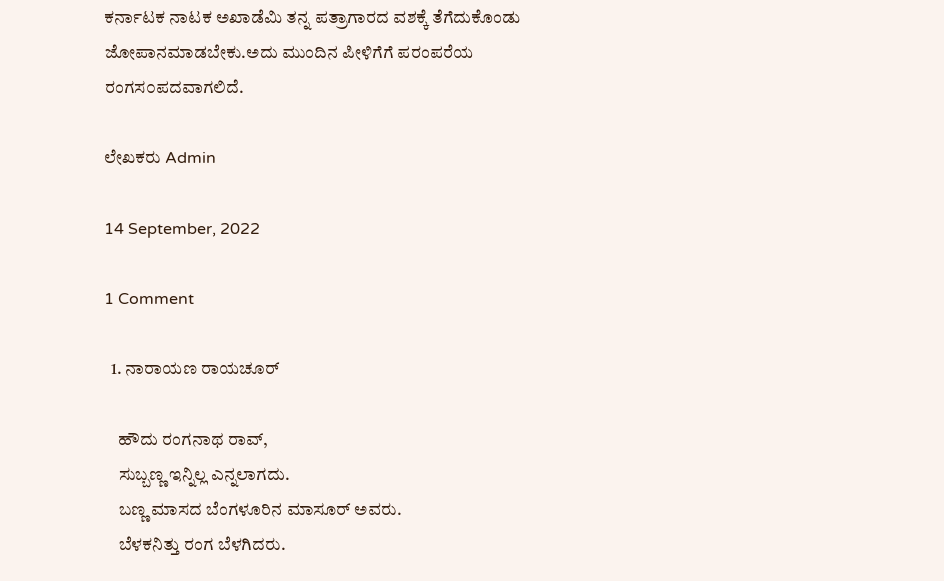ಕರ್ನಾಟಕ ನಾಟಕ ಅಖಾಡೆಮಿ ತನ್ನ ಪತ್ರಾಗಾರದ ವಶಕ್ಕೆ ತೆಗೆದುಕೊಂಡು ಜೋಪಾನಮಾಡಬೇಕು.ಅದು ಮುಂದಿನ ಪೀಳಿಗೆಗೆ ಪರಂಪರೆಯ ರಂಗಸ೦ಪದವಾಗಲಿದೆ.

ಲೇಖಕರು Admin

14 September, 2022

1 Comment

  1. ನಾರಾಯಣ ರಾಯಚೂರ್

    ಹೌದು ರಂಗನಾಥ ರಾವ್,
    ಸುಬ್ಬಣ್ಣ ಇನ್ನಿಲ್ಲ ಎನ್ನಲಾಗದು.
    ಬಣ್ಣ ಮಾಸದ ಬೆಂಗಳೂರಿನ ಮಾಸೂರ್ ಅವರು.
    ಬೆಳಕನಿತ್ತು ರಂಗ ಬೆಳಗಿದರು.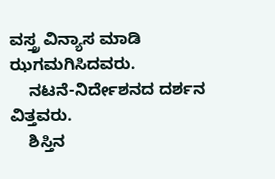ವಸ್ತ್ರ ವಿನ್ಯಾಸ ಮಾಡಿ ಝಗಮಗಿಸಿದವರು.
    ನಟನೆ-ನಿರ್ದೇಶನದ ದರ್ಶನ ವಿತ್ತವರು.
    ಶಿಸ್ತಿನ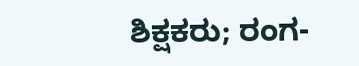ಶಿಕ್ಷಕರು; ರಂಗ-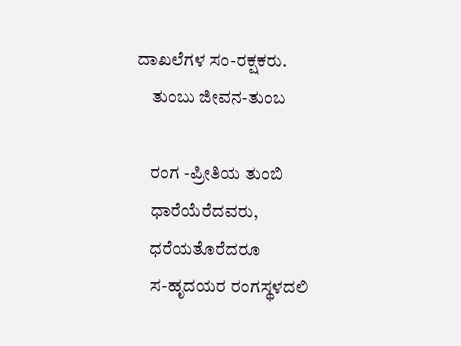ದಾಖಲೆಗಳ ಸಂ-ರಕ್ಷಕರು.
    ತುಂಬು ಜೀವನ-ತುಂಬ

    ರಂಗ -ಪ್ರೀತಿಯ ತುಂಬಿ
    ಧಾರೆಯೆರೆದವರು,
    ಧರೆಯತೊರೆದರೂ
    ಸ-ಹೃದಯರ ರಂಗಸ್ಥಳದಲಿ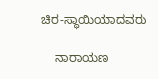ಚಿರ-ಸ್ಥಾಯಿಯಾದವರು

    ನಾರಾಯಣ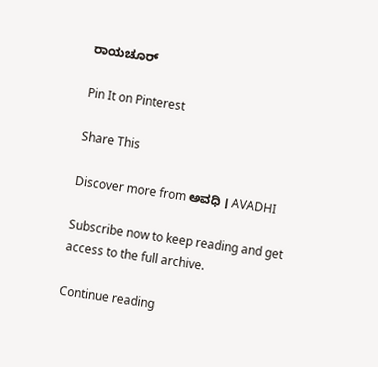ರಾಯಚೂರ್

Pin It on Pinterest

Share This

Discover more from ಅವಧಿ । AVADHI

Subscribe now to keep reading and get access to the full archive.

Continue reading